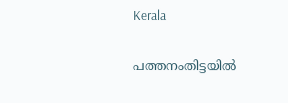Kerala

പത്തനംതിട്ടയിൽ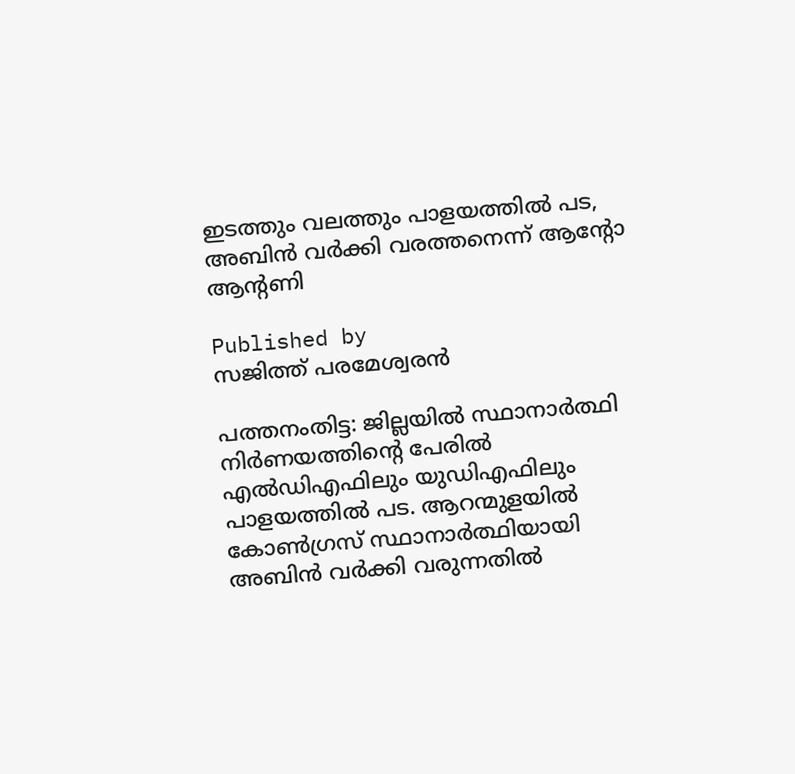ഇടത്തും വലത്തും പാളയത്തിൽ പട, അബിന്‍ വര്‍ക്കി വരത്തനെന്ന് ആന്റോ ആന്റണി

Published by
സജിത്ത് പരമേശ്വരന്‍

പത്തനംതിട്ട: ജില്ലയില്‍ സ്ഥാനാര്‍ത്ഥി നിര്‍ണയത്തിന്റെ പേരില്‍ എല്‍ഡിഎഫിലും യുഡിഎഫിലും പാളയത്തില്‍ പട. ആറന്മുളയില്‍ കോണ്‍ഗ്രസ് സ്ഥാനാര്‍ത്ഥിയായി അബിന്‍ വര്‍ക്കി വരുന്നതില്‍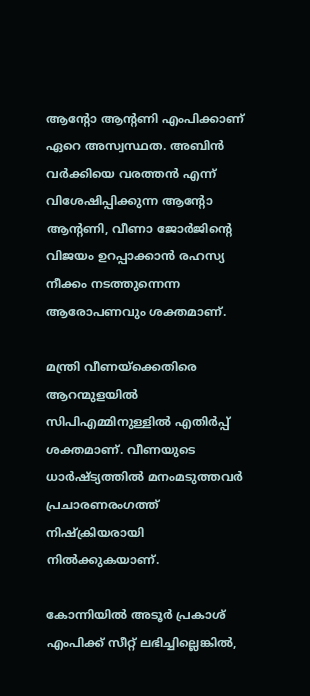ആന്റോ ആന്റണി എംപിക്കാണ് ഏറെ അസ്വസ്ഥത. അബിന്‍ വര്‍ക്കിയെ വരത്തന്‍ എന്ന് വിശേഷിപ്പിക്കുന്ന ആന്റോ ആന്റണി, വീണാ ജോര്‍ജിന്റെ വിജയം ഉറപ്പാക്കാന്‍ രഹസ്യ നീക്കം നടത്തുന്നെന്ന ആരോപണവും ശക്തമാണ്.

മന്ത്രി വീണയ്‌ക്കെതിരെ ആറന്മുളയില്‍ സിപിഎമ്മിനുള്ളില്‍ എതിര്‍പ്പ് ശക്തമാണ്. വീണയുടെ ധാര്‍ഷ്ട്യത്തില്‍ മനംമടുത്തവര്‍ പ്രചാരണരംഗത്ത് നിഷ്‌ക്രിയരായി നില്‍ക്കുകയാണ്.

കോന്നിയില്‍ അടൂര്‍ പ്രകാശ് എംപിക്ക് സീറ്റ് ലഭിച്ചില്ലെങ്കില്‍,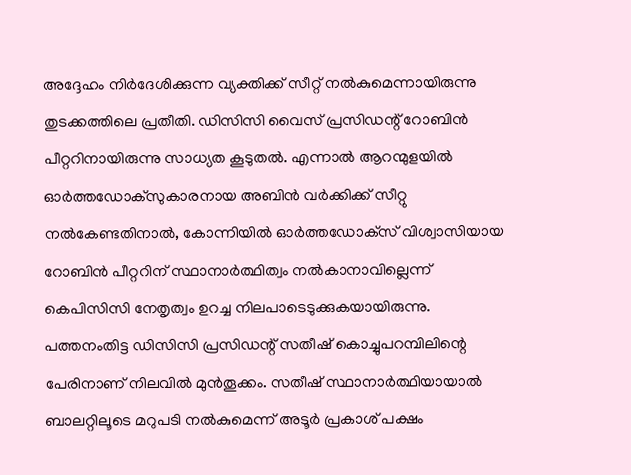അദ്ദേഹം നിര്‍ദേശിക്കുന്ന വ്യക്തിക്ക് സീറ്റ് നല്‍കുമെന്നായിരുന്നു തുടക്കത്തിലെ പ്രതീതി. ഡിസിസി വൈസ് പ്രസിഡന്റ് റോബിന്‍ പീറ്ററിനായിരുന്നു സാധ്യത കൂടുതല്‍. എന്നാല്‍ ആറന്മുളയില്‍ ഓര്‍ത്തഡോക്‌സുകാരനായ അബിന്‍ വര്‍ക്കിക്ക് സീറ്റു നല്‍കേണ്ടതിനാല്‍, കോന്നിയില്‍ ഓര്‍ത്തഡോക്‌സ് വിശ്വാസിയായ റോബിന്‍ പീറ്ററിന് സ്ഥാനാര്‍ത്ഥിത്വം നല്‍കാനാവില്ലെന്ന് കെപിസിസി നേതൃത്വം ഉറച്ച നിലപാടെടുക്കുകയായിരുന്നു. പത്തനംതിട്ട ഡിസിസി പ്രസിഡന്റ് സതീഷ് കൊച്ചുപറമ്പിലിന്റെ പേരിനാണ് നിലവില്‍ മുന്‍തൂക്കം. സതീഷ് സ്ഥാനാര്‍ത്ഥിയായാല്‍ ബാലറ്റിലൂടെ മറുപടി നല്‍കുമെന്ന് അടൂര്‍ പ്രകാശ് പക്ഷം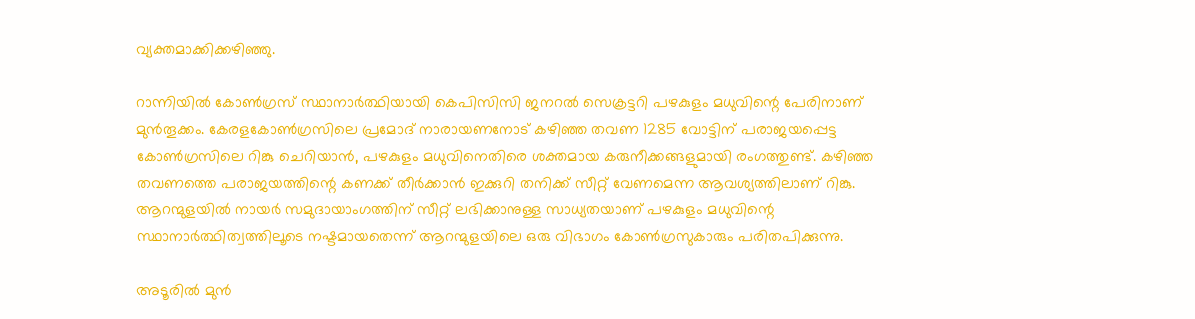വ്യക്തമാക്കിക്കഴിഞ്ഞു.

റാന്നിയില്‍ കോണ്‍ഗ്രസ് സ്ഥാനാര്‍ത്ഥിയായി കെപിസിസി ജനറല്‍ സെക്രട്ടറി പഴകുളം മധുവിന്റെ പേരിനാണ് മുന്‍തൂക്കം. കേരളകോണ്‍ഗ്രസിലെ പ്രമോദ് നാരായണനോട് കഴിഞ്ഞ തവണ 1285 വോട്ടിന് പരാജയപ്പെട്ട കോണ്‍ഗ്രസിലെ റിങ്കു ചെറിയാന്‍, പഴകുളം മധുവിനെതിരെ ശക്തമായ കരുനീക്കങ്ങളുമായി രംഗത്തുണ്ട്. കഴിഞ്ഞ തവണത്തെ പരാജയത്തിന്റെ കണക്ക് തീര്‍ക്കാന്‍ ഇക്കുറി തനിക്ക് സീറ്റ് വേണമെന്ന ആവശ്യത്തിലാണ് റിങ്കു. ആറന്മുളയില്‍ നായര്‍ സമുദായാംഗത്തിന് സീറ്റ് ലഭിക്കാനുള്ള സാധ്യതയാണ് പഴകുളം മധുവിന്റെ സ്ഥാനാര്‍ത്ഥിത്വത്തിലൂടെ നഷ്ടമായതെന്ന് ആറന്മുളയിലെ ഒരു വിഭാഗം കോണ്‍ഗ്രസുകാരും പരിതപിക്കുന്നു.

അടൂരില്‍ മുന്‍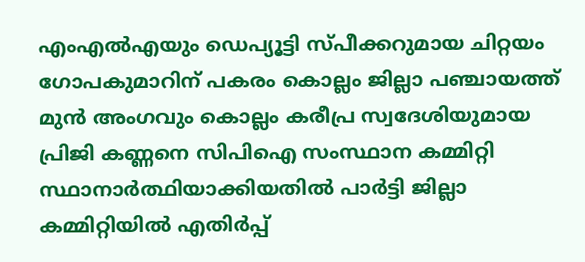എംഎല്‍എയും ഡെപ്യൂട്ടി സ്പീക്കറുമായ ചിറ്റയം ഗോപകുമാറിന് പകരം കൊല്ലം ജില്ലാ പഞ്ചായത്ത് മുന്‍ അംഗവും കൊല്ലം കരീപ്ര സ്വദേശിയുമായ പ്രിജി കണ്ണനെ സിപിഐ സംസ്ഥാന കമ്മിറ്റി സ്ഥാനാര്‍ത്ഥിയാക്കിയതില്‍ പാര്‍ട്ടി ജില്ലാ കമ്മിറ്റിയില്‍ എതിര്‍പ്പ്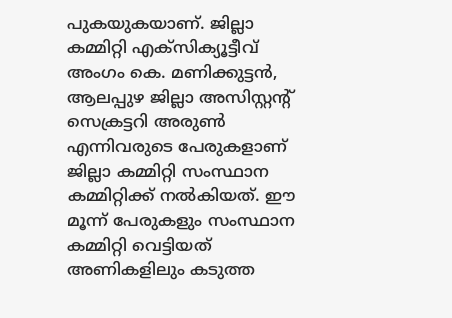പുകയുകയാണ്. ജില്ലാ കമ്മിറ്റി എക്‌സിക്യൂട്ടീവ് അംഗം കെ. മണിക്കുട്ടന്‍, ആലപ്പുഴ ജില്ലാ അസിസ്റ്റന്റ് സെക്രട്ടറി അരുണ്‍ എന്നിവരുടെ പേരുകളാണ് ജില്ലാ കമ്മിറ്റി സംസ്ഥാന കമ്മിറ്റിക്ക് നല്‍കിയത്. ഈ മൂന്ന് പേരുകളും സംസ്ഥാന കമ്മിറ്റി വെട്ടിയത് അണികളിലും കടുത്ത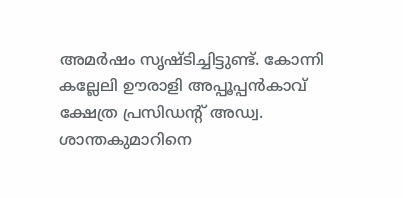അമര്‍ഷം സൃഷ്ടിച്ചിട്ടുണ്ട്. കോന്നി കല്ലേലി ഊരാളി അപ്പൂപ്പന്‍കാവ് ക്ഷേത്ര പ്രസിഡന്റ് അഡ്വ. ശാന്തകുമാറിനെ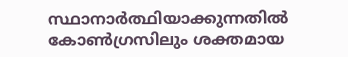സ്ഥാനാര്‍ത്ഥിയാക്കുന്നതില്‍ കോണ്‍ഗ്രസിലും ശക്തമായ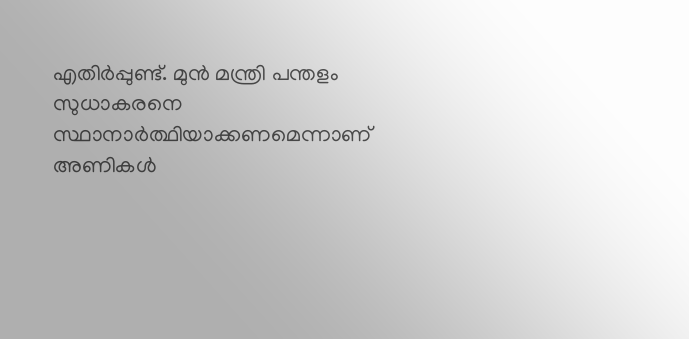എതിര്‍പ്പുണ്ട്. മുന്‍ മന്ത്രി പന്തളം സുധാകരനെ സ്ഥാനാര്‍ത്ഥിയാക്കണമെന്നാണ് അണികള്‍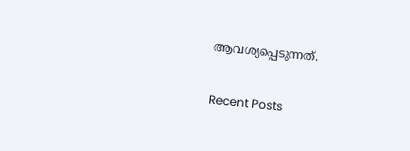ആവശ്യപ്പെടുന്നത്.

Recent Posts